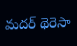మదర్ థెరెసా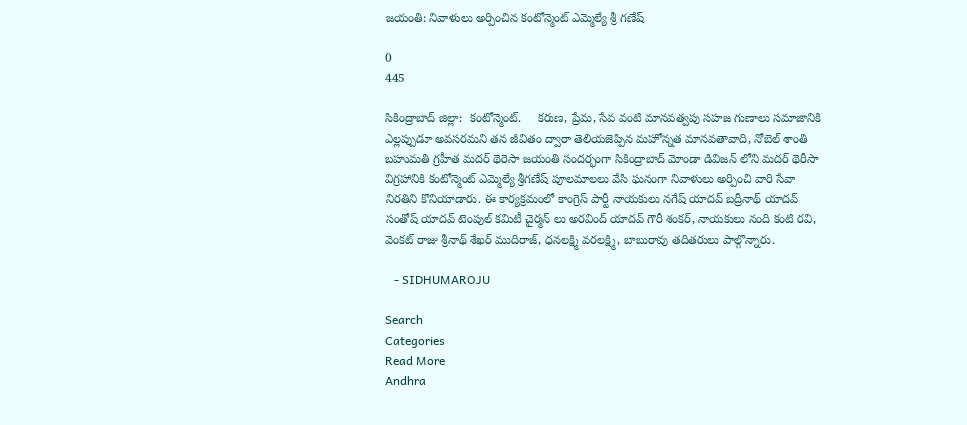జయంతి: నివాళులు అర్పించిన కంటోన్మెంట్ ఎమ్మెల్యే శ్రీ గణేష్

0
445

సికింద్రాబాద్ జిల్లా:  కంటోన్మెంట్.     కరుణ, ప్రేమ, సేవ వంటి మానవత్వపు సహజ గుణాలు సమాజానికి ఎల్లప్పుడూ అవసరమని తన జీవితం ద్వారా తెలియజెప్పిన మహోన్నత మానవతావాది, నోబెల్ శాంతి బహుమతి గ్రహీత మదర్ థెరెసా జయంతి సందర్భంగా సికింద్రాబాద్ మోండా డివిజన్ లోని మదర్ థెరీసా విగ్రహానికి కంటోన్మెంట్ ఎమ్మెల్యే శ్రీగణేష్ పూలమాలలు వేసి ఘనంగా నివాళులు అర్పించి వారి సేవా నిరతిని కొనియాడారు. ఈ కార్యక్రమంలో కాంగ్రెస్ పార్టీ నాయకులు నగేష్ యాదవ్ బద్రీనాథ్ యాదవ్ సంతోష్ యాదవ్ టెంపుల్ కమిటీ చైర్మన్ లు అరవింద్ యాదవ్ గౌరీ శంకర్, నాయకులు నంది కంటి రవి, వెంకట్ రాజు శ్రీనాథ్ శేఖర్ ముదిరాజ్, ధనలక్ష్మి వరలక్ష్మి, బాబురావు తదితరులు పాల్గొన్నారు.

   - SIDHUMAROJU

Search
Categories
Read More
Andhra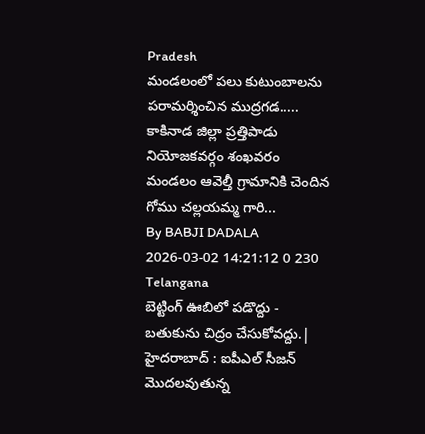Pradesh
మండలంలో పలు కుటుంబాలను పరామర్శించిన ముద్రగడ.....
కాకినాడ జిల్లా ప్రత్తిపాడు నియోజకవర్గం శంఖవరం మండలం ఆవెల్తీ గ్రామానికి చెందిన గోము చల్లయమ్మ గారి...
By BABJI DADALA 2026-03-02 14:21:12 0 230
Telangana
బెట్టింగ్ ఊబిలో పడొద్దు - బతుకును చిద్రం చేసుకోవద్దు.|
హైదరాబాద్ : ఐపీఎల్ సీజన్ మొదలవుతున్న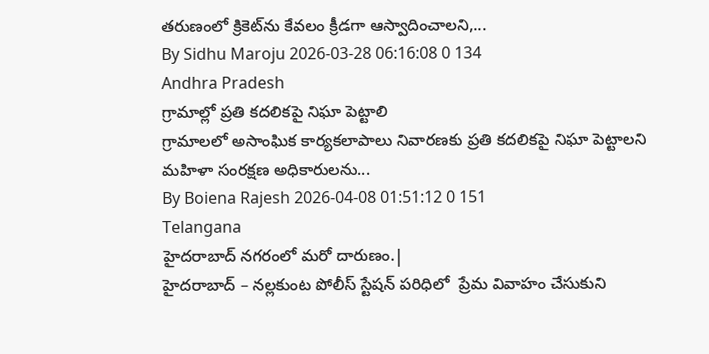తరుణంలో క్రికెట్‌ను కేవలం క్రీడగా ఆస్వాదించాలని,...
By Sidhu Maroju 2026-03-28 06:16:08 0 134
Andhra Pradesh
గ్రామాల్లో ప్రతి కదలికపై నిఘా పెట్టాలి
గ్రామాలలో అసాంఘిక కార్యకలాపాలు నివారణకు ప్రతి కదలికపై నిఘా పెట్టాలని మహిళా సంరక్షణ అధికారులను...
By Boiena Rajesh 2026-04-08 01:51:12 0 151
Telangana
హైదరాబాద్ నగరంలో మరో దారుణం.|
హైదరాబాద్ – నల్లకుంట పోలీస్ స్టేషన్ పరిధిలో  ప్రేమ వివాహం చేసుకుని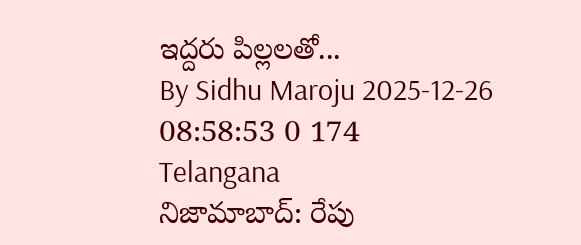ఇద్దరు పిల్లలతో...
By Sidhu Maroju 2025-12-26 08:58:53 0 174
Telangana
నిజామాబాద్: రేపు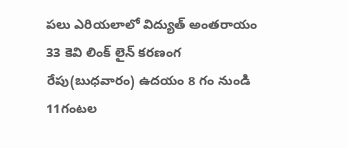పలు ఎరియలాలో విద్యుత్ అంతరాయం
33 కెవి లింక్ లైన్ కరణంగ రేపు(బుధవారం) ఉదయం 8 గం నుండి 11గంటల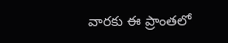వారకు ఈ ప్రాంతలో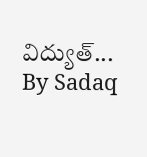విద్యుత్...
By Sadaq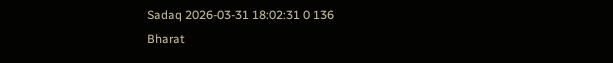Sadaq 2026-03-31 18:02:31 0 136
Bharat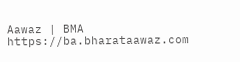Aawaz | BMA https://ba.bharataawaz.com